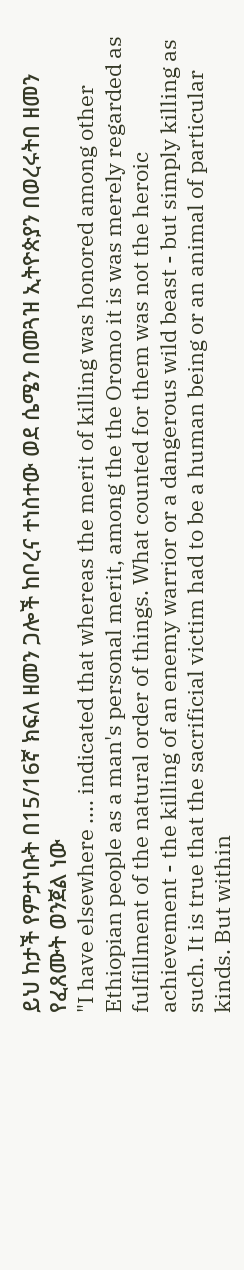ይህ ከታች የምታነቡት በ15/16ኛ ክፍለ ዘመን ጋሎች ከቦረና ተነስተው ወደ ሴሜን በመጓዝ ኢትዮጵያን በወረሩትበ ዘመን የፈጸሙት ወንጀል ነው
"I have elsewhere .... indicated that whereas the merit of killing was honored among other Ethiopian people as a man's personal merit, among the the Oromo it is was merely regarded as fulfillment of the natural order of things. What counted for them was not the heroic achievement - the killing of an enemy warrior or a dangerous wild beast - but simply killing as such. It is true that the sacrificial victim had to be a human being or an animal of particular kinds. But within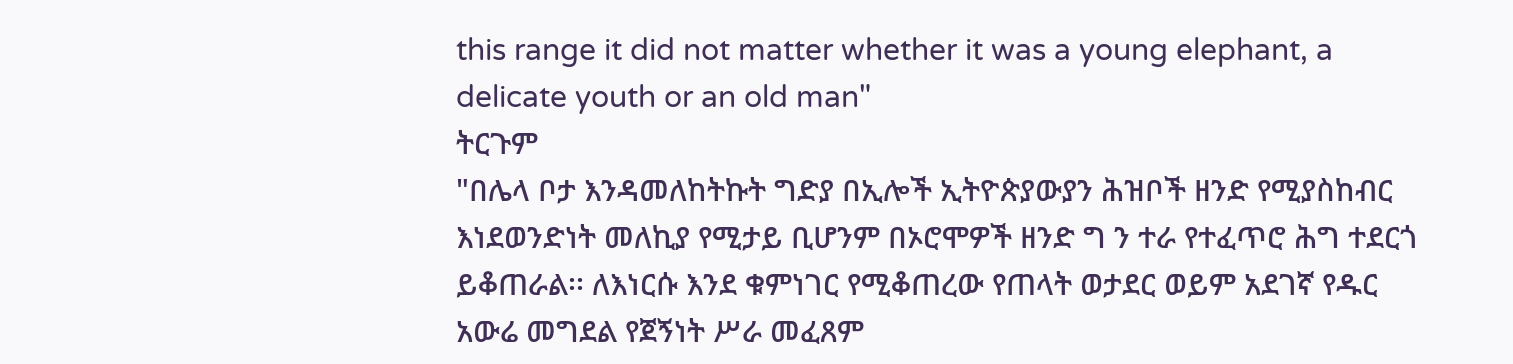this range it did not matter whether it was a young elephant, a delicate youth or an old man"
ትርጉም
"በሌላ ቦታ እንዳመለከትኩት ግድያ በኢሎች ኢትዮጵያውያን ሕዝቦች ዘንድ የሚያስከብር እነደወንድነት መለኪያ የሚታይ ቢሆንም በኦሮሞዎች ዘንድ ግ ን ተራ የተፈጥሮ ሕግ ተደርጎ ይቆጠራል፡፡ ለእነርሱ እንደ ቁምነገር የሚቆጠረው የጠላት ወታደር ወይም አደገኛ የዱር አውሬ መግደል የጀኝነት ሥራ መፈጸም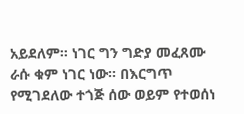አይደለም፡፡ ነገር ግን ግድያ መፈጸሙ ራሱ ቁም ነገር ነው፡፡ በእርግጥ የሚገደለው ተጎጅ ሰው ወይም የተወሰነ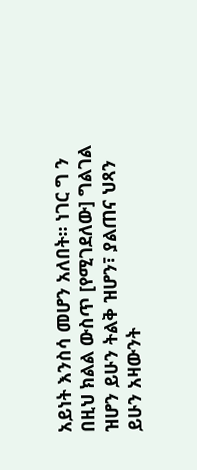አይነት እንስሳ መሆን አለበት፡፡ ነገር ግ ን በዚህ ክልል ውስጥ [የሚገደለው] ግልገል ዝሆን ይሁን ትልቅ ዝሆን፣ ያልጠና ህጻን ይሁን አዛውንት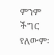ምንም ችግር የለውም፡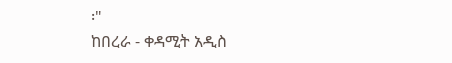፡"
ከበረራ - ቀዳሚት አዲስ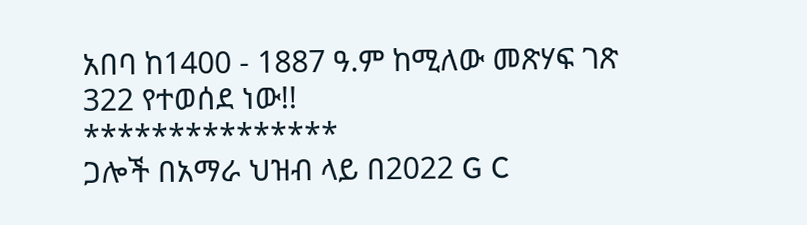አበባ ከ1400 - 1887 ዓ.ም ከሚለው መጽሃፍ ገጽ 322 የተወሰደ ነው!!
***************
ጋሎች በአማራ ህዝብ ላይ በ2022 G C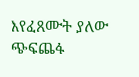እየፈጸሙት ያለው ጭፍጨፋ